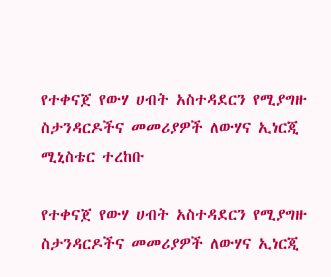የተቀናጀ የውሃ ሀብት አስተዳደርን የሚያግዙ ስታንዳርዶችና መመሪያዎች ለውሃና ኢነርጂ ሚኒስቴር ተረከቡ

የተቀናጀ የውሃ ሀብት አስተዳደርን የሚያግዙ ስታንዳርዶችና መመሪያዎች ለውሃና ኢነርጂ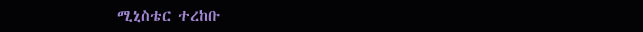ሚኒስቴር ተረከቡ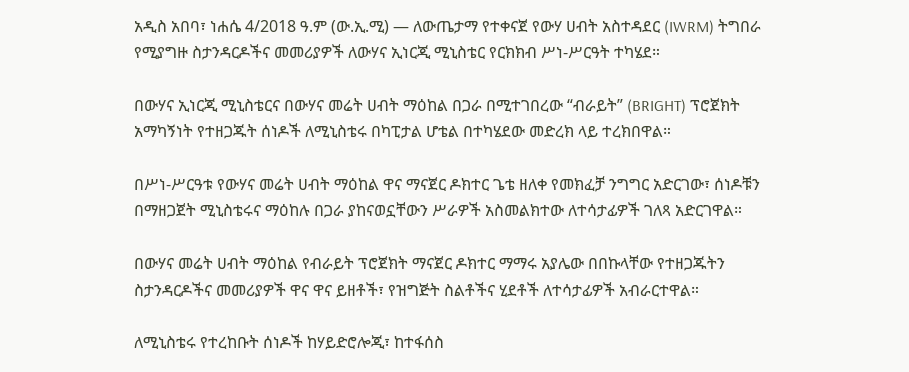አዲስ አበባ፣ ነሐሴ 4/2018 ዓ.ም (ው.ኢ.ሚ) — ለውጤታማ የተቀናጀ የውሃ ሀብት አስተዳደር (IWRM) ትግበራ የሚያግዙ ስታንዳርዶችና መመሪያዎች ለውሃና ኢነርጂ ሚኒስቴር የርክክብ ሥነ-ሥርዓት ተካሄደ።

በውሃና ኢነርጂ ሚኒስቴርና በውሃና መሬት ሀብት ማዕከል በጋራ በሚተገበረው “ብራይት” (BRIGHT) ፕሮጀክት አማካኝነት የተዘጋጁት ሰነዶች ለሚኒስቴሩ በካፒታል ሆቴል በተካሄደው መድረክ ላይ ተረክበዋል።

በሥነ-ሥርዓቱ የውሃና መሬት ሀብት ማዕከል ዋና ማናጀር ዶክተር ጌቴ ዘለቀ የመክፈቻ ንግግር አድርገው፣ ሰነዶቹን በማዘጋጀት ሚኒስቴሩና ማዕከሉ በጋራ ያከናወኗቸውን ሥራዎች አስመልክተው ለተሳታፊዎች ገለጻ አድርገዋል።

በውሃና መሬት ሀብት ማዕከል የብራይት ፕሮጀክት ማናጀር ዶክተር ማማሩ አያሌው በበኩላቸው የተዘጋጁትን ስታንዳርዶችና መመሪያዎች ዋና ዋና ይዘቶች፣ የዝግጅት ስልቶችና ሂደቶች ለተሳታፊዎች አብራርተዋል።

ለሚኒስቴሩ የተረከቡት ሰነዶች ከሃይድሮሎጂ፣ ከተፋሰስ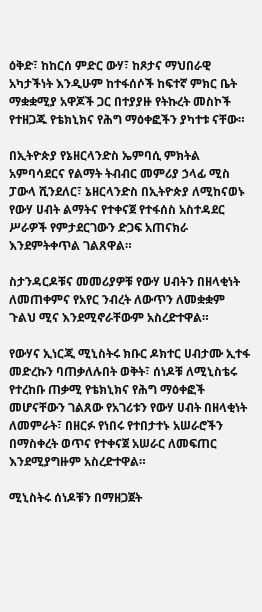ዕቅድ፣ ከከርሰ ምድር ውሃ፣ ከጾታና ማህበራዊ አካታችነት እንዲሁም ከተፋሰሶች ከፍተኛ ምክር ቤት ማቋቋሚያ አዋጆች ጋር በተያያዙ የትኩረት መስኮች የተዘጋጁ የቴክኒክና የሕግ ማዕቀፎችን ያካተቱ ናቸው።

በኢትዮጵያ የኔዘርላንድስ ኤምባሲ ምክትል አምባሳደርና የልማት ትብብር መምሪያ ኃላፊ ሚስ ፓውላ ሺንደለር፣ ኔዘርላንድስ በኢትዮጵያ ለሚከናወኑ የውሃ ሀብት ልማትና የተቀናጀ የተፋሰስ አስተዳደር ሥራዎች የምታደርገውን ድጋፍ አጠናክራ እንደምትቀጥል ገልጸዋል።

ስታንዳርዶቹና መመሪያዎቹ የውሃ ሀብትን በዘላቂነት ለመጠቀምና የአየር ንብረት ለውጥን ለመቋቋም ጉልህ ሚና እንደሚኖራቸውም አስረድተዋል።

የውሃና ኢነርጂ ሚኒስትሩ ክቡር ዶክተር ሀብታሙ ኢተፋ መድረኩን ባጠቃለሉበት ወቅት፣ ሰነዶቹ ለሚኒስቴሩ የተረከቡ ጠቃሚ የቴክኒክና የሕግ ማዕቀፎች መሆናቸውን ገልጸው የአገሪቱን የውሃ ሀብት በዘላቂነት ለመምራት፣ በዘርፉ የነበሩ የተበታተኑ አሠራሮችን በማስቀረት ወጥና የተቀናጀ አሠራር ለመፍጠር እንደሚያግዙም አስረድተዋል።

ሚኒስትሩ ሰነዶቹን በማዘጋጀት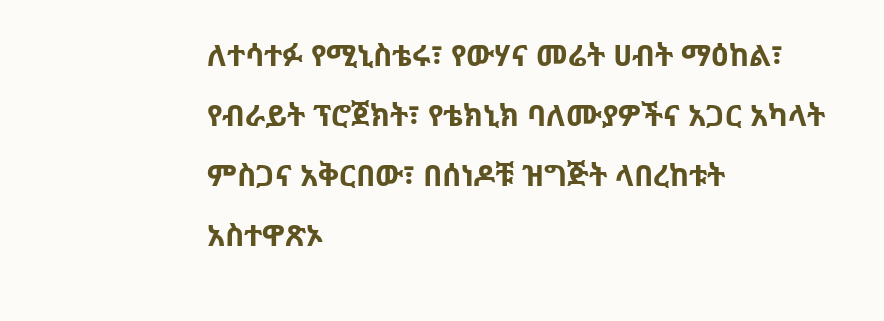ለተሳተፉ የሚኒስቴሩ፣ የውሃና መሬት ሀብት ማዕከል፣ የብራይት ፕሮጀክት፣ የቴክኒክ ባለሙያዎችና አጋር አካላት ምስጋና አቅርበው፣ በሰነዶቹ ዝግጅት ላበረከቱት አስተዋጽኦ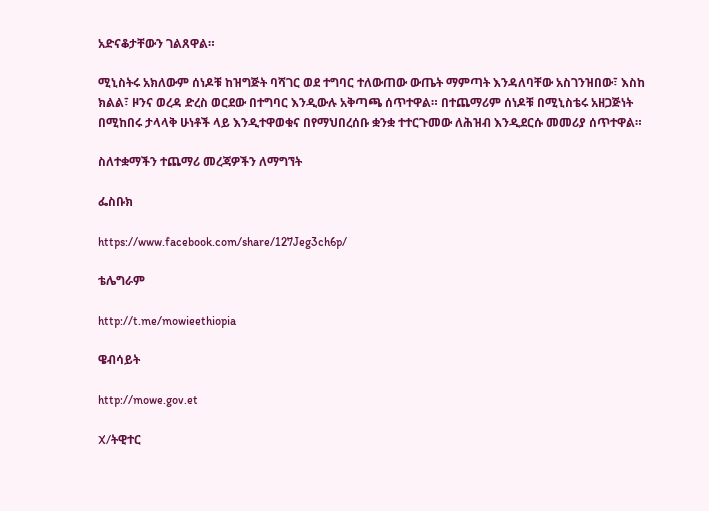አድናቆታቸውን ገልጸዋል።

ሚኒስትሩ አክለውም ሰነዶቹ ከዝግጅት ባሻገር ወደ ተግባር ተለውጠው ውጤት ማምጣት እንዳለባቸው አስገንዝበው፣ እስከ ክልል፣ ዞንና ወረዳ ድረስ ወርደው በተግባር እንዲውሉ አቅጣጫ ሰጥተዋል። በተጨማሪም ሰነዶቹ በሚኒስቴሩ አዘጋጅነት በሚከበሩ ታላላቅ ሁነቶች ላይ እንዲተዋወቁና በየማህበረሰቡ ቋንቋ ተተርጉመው ለሕዝብ እንዲደርሱ መመሪያ ሰጥተዋል።

ስለተቋማችን ተጨማሪ መረጃዎችን ለማግኘት

ፌስቡክ

https://www.facebook.com/share/127Jeg3ch6p/

ቴሌግራም

http://t.me/mowieethiopia

ዌብሳይት

http://mowe.gov.et

X/ትዊተር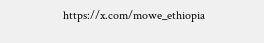https://x.com/mowe_ethiopia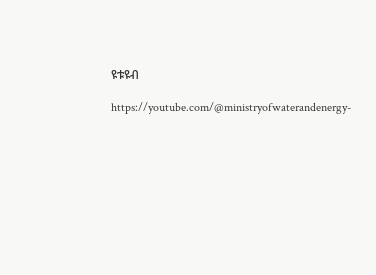ዩቱዩብ

https://youtube.com/@ministryofwaterandenergy-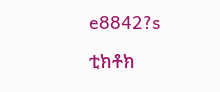e8842?s

ቲክቶክ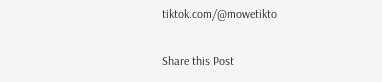tiktok.com/@mowetikto

Share this Post